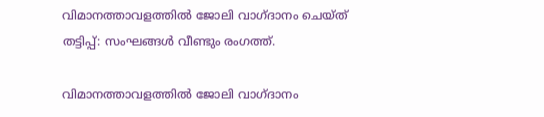വിമാനത്താവളത്തിൽ ജോലി വാഗ്ദാനം ചെയ്ത് തട്ടിപ്പ്: സംഘങ്ങൾ വീണ്ടും രംഗത്ത്.

വിമാനത്താവളത്തിൽ ജോലി വാഗ്ദാനം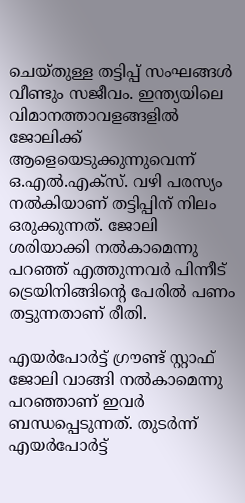ചെയ്തുള്ള തട്ടിപ്പ് സംഘങ്ങൾ വീണ്ടും സജീവം. ഇന്ത്യയിലെ വിമാനത്താവളങ്ങളിൽ ജോലിക്ക് ആളെയെടുക്കുന്നുവെന്ന് ഒ.എൽ.എക്സ്. വഴി പരസ്യം നൽകിയാണ് തട്ടിപ്പിന് നിലം ഒരുക്കുന്നത്. ജോലി ശരിയാക്കി നൽകാമെന്നു പറഞ്ഞ് എത്തുന്നവർ പിന്നീട് ട്രെയിനിങ്ങിന്റെ പേരിൽ പണം തട്ടുന്നതാണ് രീതി.

എയർപോർട്ട് ഗ്രൗണ്ട് സ്റ്റാഫ് ജോലി വാങ്ങി നൽകാമെന്നു പറഞ്ഞാണ് ഇവർ ബന്ധപ്പെടുന്നത്. തുടർന്ന് എയർപോർട്ട്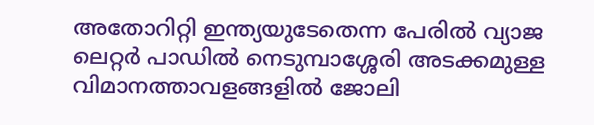അതോറിറ്റി ഇന്ത്യയുടേതെന്ന പേരിൽ വ്യാജ ലെറ്റർ പാഡിൽ നെടുമ്പാശ്ശേരി അടക്കമുള്ള വിമാനത്താവളങ്ങളിൽ ജോലി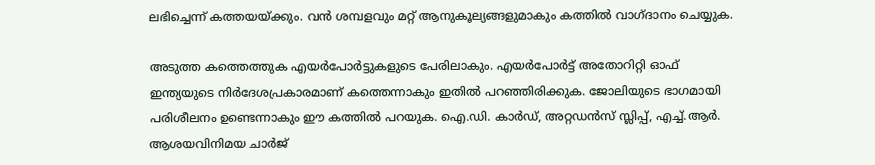ലഭിച്ചെന്ന് കത്തയയ്ക്കും. വൻ ശമ്പളവും മറ്റ് ആനുകൂല്യങ്ങളുമാകും കത്തിൽ വാഗ്ദാനം ചെയ്യുക.

അടുത്ത കത്തെത്തുക എയർപോർട്ടുകളുടെ പേരിലാകും. എയർപോർട്ട് അതോറിറ്റി ഓഫ് ഇന്ത്യയുടെ നിർദേശപ്രകാരമാണ് കത്തെന്നാകും ഇതിൽ പറഞ്ഞിരിക്കുക. ജോലിയുടെ ഭാഗമായി പരിശീലനം ഉണ്ടെന്നാകും ഈ കത്തിൽ പറയുക. ഐ.ഡി. കാർഡ്, അറ്റഡൻസ് സ്ലിപ്പ്, എച്ച്.ആർ. ആശയവിനിമയ ചാർജ്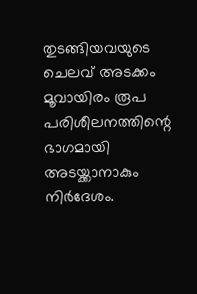തുടങ്ങിയവയുടെ ചെലവ് അടക്കം മൂവായിരം രൂപ പരിശീലനത്തിന്റെ ഭാഗമായി അടയ്ക്കാനാകും നിർദേശം.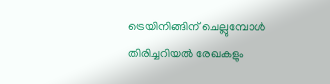ട്രെയിനിങ്ങിന് ചെല്ലുമ്പോൾ തിരിച്ചറിയൽ രേഖകളും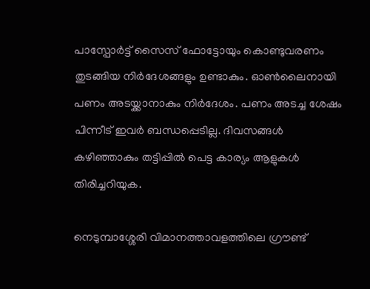പാസ്പോർട്ട് സൈസ് ഫോട്ടോയും കൊണ്ടുവരണം തുടങ്ങിയ നിർദേശങ്ങളും ഉണ്ടാകും. ഓൺലൈനായി പണം അടയ്ക്കാനാകും നിർദേശം. പണം അടച്ച ശേഷം പിന്നീട് ഇവർ ബന്ധപ്പെടില്ല. ദിവസങ്ങൾ കഴിഞ്ഞാകും തട്ടിപ്പിൽ പെട്ട കാര്യം ആളുകൾ തിരിച്ചറിയുക.

നെടുമ്പാശ്ശേരി വിമാനത്താവളത്തിലെ ഗ്രൗണ്ട്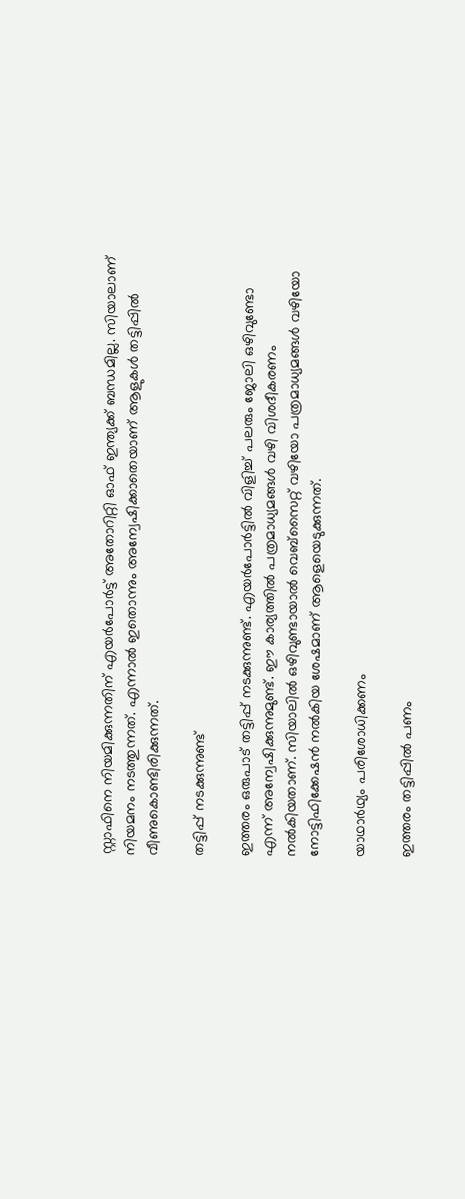സ്റ്റാഫിനെ നിയമിക്കുന്നതിന് എയർപോർട്ട് അതോറിറ്റി ഓഫ് ഇന്ത്യക്ക്‌ ബന്ധമില്ല. സിയാലാണ് നിയമനം നടത്തുന്നത്. എന്നാൽ ഇതൊന്നും അന്വേഷിക്കാതെയാണ് ആളുകൾ തട്ടിപ്പിൽ വീണുകൊണ്ടിരിക്കുന്നത്.

തട്ടിപ്പ് നടക്കുന്നുണ്ട്

ഇത്തരം ഒരുപാട് തട്ടിപ്പ് നടക്കുന്നുണ്ട്. എയർപോർട്ടിൽ വിളിച്ച് പലരും ജോലി ഒഴിവുണ്ടോ എന്ന് അന്വേഷിക്കുന്നുമുണ്ട്. ഈ കാര്യത്തിൽ പത്രമാധ്യമങ്ങൾ വഴി വിശദീകരണം നൽകിയതാണ്. സിയാലിൽ ഒഴിവുണ്ടായാൽ വെബ്‌സൈറ്റ്‌ വഴിയോ പത്രമാധ്യമങ്ങൾ വഴിയോ നോട്ടിഫിക്കേഷൻ നൽകിയ ശേഷമാണ് ആളെയെടുക്കുന്നത്.

യാഥാർഥ്യം പരിശോധിക്കണം

ഇത്തരം തട്ടിപ്പിൽ പണം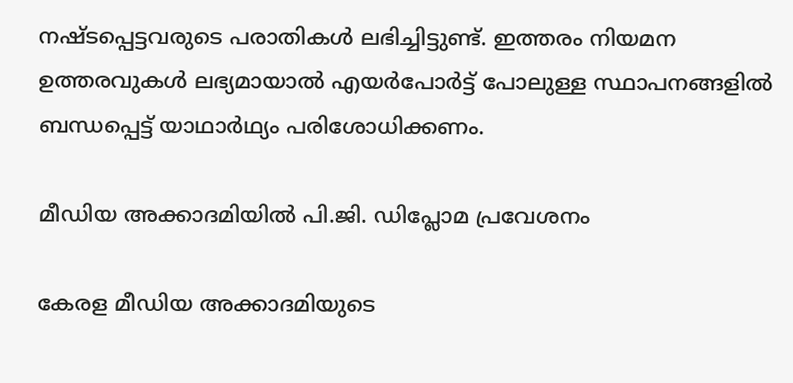നഷ്ടപ്പെട്ടവരുടെ പരാതികൾ ലഭിച്ചിട്ടുണ്ട്. ഇത്തരം നിയമന ഉത്തരവുകൾ ലഭ്യമായാൽ എയർപോർട്ട് പോലുള്ള സ്ഥാപനങ്ങളിൽ ബന്ധപ്പെട്ട് യാഥാർഥ്യം പരിശോധിക്കണം.

മീഡിയ അക്കാദമിയില്‍ പി.ജി. ഡിപ്ലോമ പ്രവേശനം

കേരള മീഡിയ അക്കാദമിയുടെ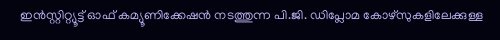ഇന്‍സ്റ്റിറ്റ്യൂട്ട് ഓഫ് കമ്യൂണിക്കേഷന്‍ നടത്തുന്ന പി.ജി. ഡിപ്ലോമ കോഴ്സുകളിലേക്കുള്ള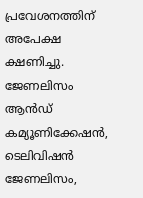പ്രവേശനത്തിന് അപേക്ഷ ക്ഷണിച്ചു. ജേണലിസം ആന്‍ഡ് കമ്യൂണിക്കേഷന്‍, ടെലിവിഷന്‍ ജേണലിസം,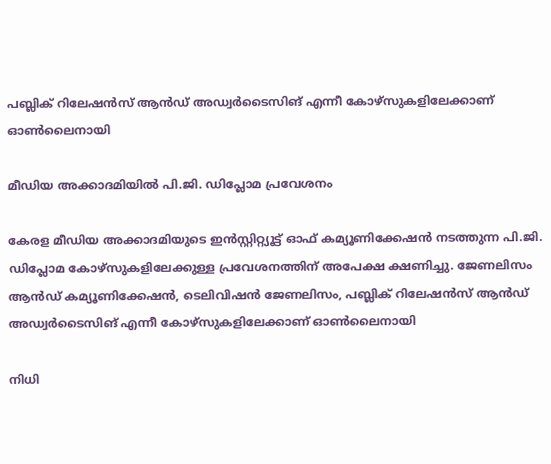പബ്ലിക് റിലേഷന്‍സ് ആന്‍ഡ് അഡ്വര്‍ടൈസിങ് എന്നീ കോഴ്സുകളിലേക്കാണ് ഓണ്‍ലൈനായി

മീഡിയ അക്കാദമിയില്‍ പി.ജി. ഡിപ്ലോമ പ്രവേശനം

കേരള മീഡിയ അക്കാദമിയുടെ ഇന്‍സ്റ്റിറ്റ്യൂട്ട് ഓഫ് കമ്യൂണിക്കേഷന്‍ നടത്തുന്ന പി.ജി. ഡിപ്ലോമ കോഴ്സുകളിലേക്കുള്ള പ്രവേശനത്തിന് അപേക്ഷ ക്ഷണിച്ചു. ജേണലിസം ആന്‍ഡ് കമ്യൂണിക്കേഷന്‍, ടെലിവിഷന്‍ ജേണലിസം, പബ്ലിക് റിലേഷന്‍സ് ആന്‍ഡ് അഡ്വര്‍ടൈസിങ് എന്നീ കോഴ്സുകളിലേക്കാണ് ഓണ്‍ലൈനായി

നിധി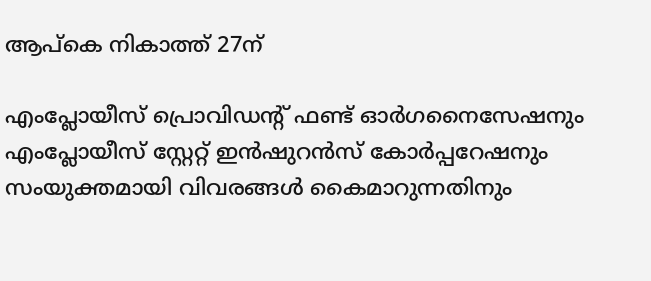ആപ്‌കെ നികാത്ത് 27ന്

എംപ്ലോയീസ് പ്രൊവിഡന്റ് ഫണ്ട് ഓര്‍ഗനൈസേഷനും എംപ്ലോയീസ് സ്റ്റേറ്റ് ഇന്‍ഷുറന്‍സ് കോര്‍പ്പറേഷനും സംയുക്തമായി വിവരങ്ങള്‍ കൈമാറുന്നതിനും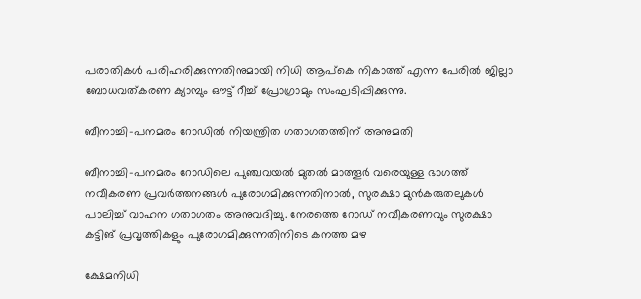പരാതികള്‍ പരിഹരിക്കുന്നതിനുമായി നിധി ആപ്‌കെ നികാത്ത് എന്ന പേരില്‍ ജില്ലാ ബോധവത്കരണ ക്യാമ്പും ഔട്ട് റീച്ച് പ്രോഗ്രാമും സംഘടിപ്പിക്കുന്നു.

ബീനാച്ചി-പനമരം റോഡില്‍ നിയന്ത്രിത ഗതാഗതത്തിന് അനുമതി

ബീനാച്ചി-പനമരം റോഡിലെ പുഞ്ചവയല്‍ മുതല്‍ മാത്തൂര്‍ വരെയുള്ള ഭാഗത്ത് നവീകരണ പ്രവര്‍ത്തനങ്ങള്‍ പുരോഗമിക്കുന്നതിനാല്‍, സുരക്ഷാ മുന്‍കരുതലുകള്‍ പാലിച്ച് വാഹന ഗതാഗതം അനുവദിച്ചു. നേരത്തെ റോഡ് നവീകരണവും സുരക്ഷാ കട്ടിങ് പ്രവൃത്തികളും പുരോഗമിക്കുന്നതിനിടെ കനത്ത മഴ

ക്ഷേമനിധി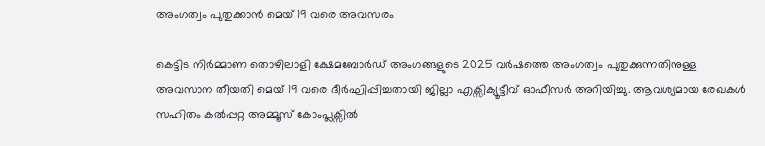അംഗത്വം പുതുക്കാന്‍ മെയ് 19 വരെ അവസരം

കെട്ടിട നിര്‍മ്മാണ തൊഴിലാളി ക്ഷേമബോര്‍ഡ് അംഗങ്ങളുടെ 2025 വര്‍ഷത്തെ അംഗത്വം പുതുക്കുന്നതിനുള്ള അവസാന തീയതി മെയ് 19 വരെ ദീര്‍ഘിപ്പിച്ചതായി ജില്ലാ എക്സിക്യൂട്ടീവ് ഓഫീസര്‍ അറിയിച്ചു. ആവശ്യമായ രേഖകള്‍ സഹിതം കല്‍പ്പറ്റ അമ്മൂസ് കോംപ്ലക്സില്‍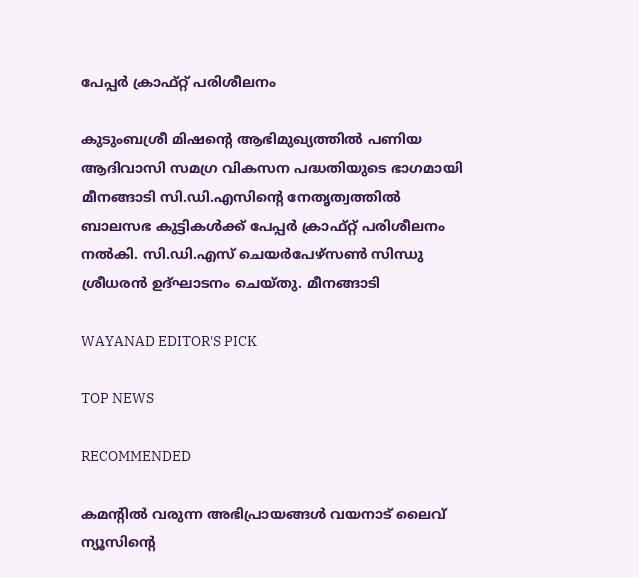പേപ്പര്‍ ക്രാഫ്റ്റ് പരിശീലനം

കുടുംബശ്രീ മിഷന്റെ ആഭിമുഖ്യത്തില്‍ പണിയ ആദിവാസി സമഗ്ര വികസന പദ്ധതിയുടെ ഭാഗമായി മീനങ്ങാടി സി.ഡി.എസിന്റെ നേതൃത്വത്തില്‍ ബാലസഭ കുട്ടികള്‍ക്ക് പേപ്പര്‍ ക്രാഫ്റ്റ് പരിശീലനം നല്‍കി. സി.ഡി.എസ് ചെയര്‍പേഴ്‌സണ്‍ സിന്ധു ശ്രീധരന്‍ ഉദ്ഘാടനം ചെയ്തു. മീനങ്ങാടി

WAYANAD EDITOR'S PICK

TOP NEWS

RECOMMENDED

കമന്റിൽ വരുന്ന അഭിപ്രായങ്ങൾ വയനാട് ലൈവ് ന്യൂസിന്റെ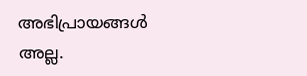അഭിപ്രായങ്ങൾ അല്ല.